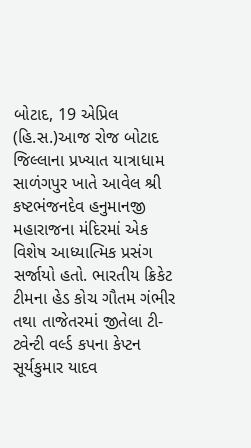બોટાદ, 19 એપ્રિલ (હિ.સ.)આજ રોજ બોટાદ જિલ્લાના પ્રખ્યાત યાત્રાધામ સાળંગપુર ખાતે આવેલ શ્રી કષ્ટભંજનદેવ હનુમાનજી મહારાજના મંદિરમાં એક વિશેષ આધ્યાત્મિક પ્રસંગ સર્જાયો હતો. ભારતીય ક્રિકેટ ટીમના હેડ કોચ ગૌતમ ગંભીર તથા તાજેતરમાં જીતેલા ટી-ટ્વેન્ટી વર્લ્ડ કપના કેપ્ટન સૂર્યકુમાર યાદવ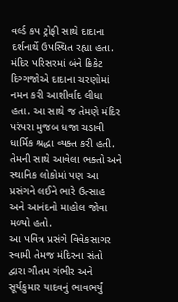વર્લ્ડ કપ ટ્રોફી સાથે દાદાના દર્શનાર્થે ઉપસ્થિત રહ્યા હતા.
મંદિર પરિસરમાં બંને ક્રિકેટ દિગ્ગજોએ દાદાના ચરણોમાં નમન કરી આશીર્વાદ લીધા હતા. આ સાથે જ તેમણે મંદિર પરંપરા મુજબ ધજા ચડાવી ધાર્મિક શ્રદ્ધા વ્યક્ત કરી હતી. તેમની સાથે આવેલા ભક્તો અને સ્થાનિક લોકોમાં પણ આ પ્રસંગને લઈને ભારે ઉત્સાહ અને આનંદનો માહોલ જોવા મળ્યો હતો.
આ પવિત્ર પ્રસંગે વિવેકસાગર સ્વામી તેમજ મંદિરના સંતો દ્વારા ગૌતમ ગંભીર અને સૂર્યકુમાર યાદવનું ભાવભર્યું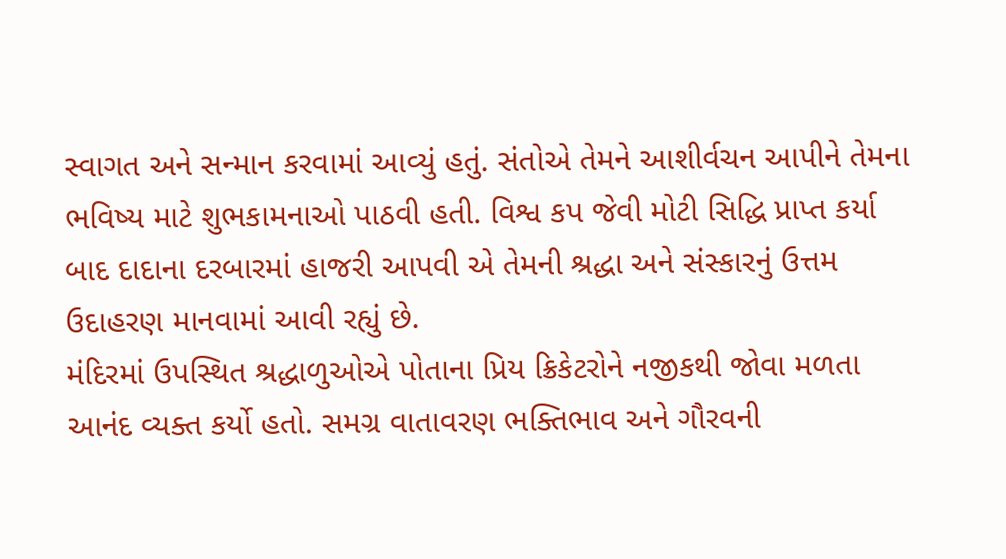સ્વાગત અને સન્માન કરવામાં આવ્યું હતું. સંતોએ તેમને આશીર્વચન આપીને તેમના ભવિષ્ય માટે શુભકામનાઓ પાઠવી હતી. વિશ્વ કપ જેવી મોટી સિદ્ધિ પ્રાપ્ત કર્યા બાદ દાદાના દરબારમાં હાજરી આપવી એ તેમની શ્રદ્ધા અને સંસ્કારનું ઉત્તમ ઉદાહરણ માનવામાં આવી રહ્યું છે.
મંદિરમાં ઉપસ્થિત શ્રદ્ધાળુઓએ પોતાના પ્રિય ક્રિકેટરોને નજીકથી જોવા મળતા આનંદ વ્યક્ત કર્યો હતો. સમગ્ર વાતાવરણ ભક્તિભાવ અને ગૌરવની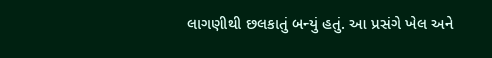લાગણીથી છલકાતું બન્યું હતું. આ પ્રસંગે ખેલ અને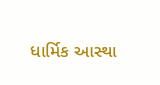ધાર્મિક આસ્થા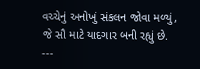વચ્ચેનું અનોખું સંકલન જોવા મળ્યું, જે સૌ માટે યાદગાર બની રહ્યું છે.
---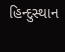હિન્દુસ્થાન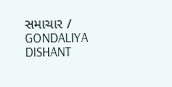સમાચાર / GONDALIYA DISHANT